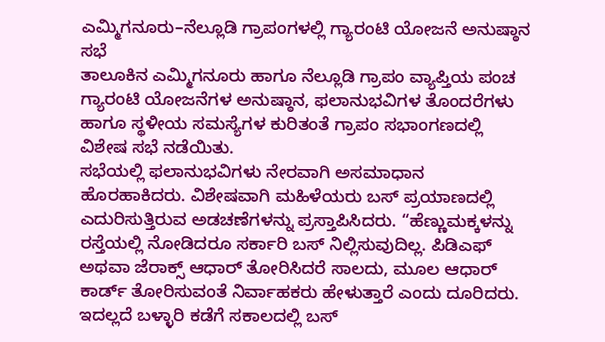ಎಮ್ಮಿಗನೂರು–ನೆಲ್ಲೂಡಿ ಗ್ರಾಪಂಗಳಲ್ಲಿ ಗ್ಯಾರಂಟಿ ಯೋಜನೆ ಅನುಷ್ಠಾನ ಸಭೆ
ತಾಲೂಕಿನ ಎಮ್ಮಿಗನೂರು ಹಾಗೂ ನೆಲ್ಲೂಡಿ ಗ್ರಾಪಂ ವ್ಯಾಪ್ತಿಯ ಪಂಚ ಗ್ಯಾರಂಟಿ ಯೋಜನೆಗಳ ಅನುಷ್ಠಾನ, ಫಲಾನುಭವಿಗಳ ತೊಂದರೆಗಳು ಹಾಗೂ ಸ್ಥಳೀಯ ಸಮಸ್ಯೆಗಳ ಕುರಿತಂತೆ ಗ್ರಾಪಂ ಸಭಾಂಗಣದಲ್ಲಿ ವಿಶೇಷ ಸಭೆ ನಡೆಯಿತು.
ಸಭೆಯಲ್ಲಿ ಫಲಾನುಭವಿಗಳು ನೇರವಾಗಿ ಅಸಮಾಧಾನ ಹೊರಹಾಕಿದರು. ವಿಶೇಷವಾಗಿ ಮಹಿಳೆಯರು ಬಸ್ ಪ್ರಯಾಣದಲ್ಲಿ ಎದುರಿಸುತ್ತಿರುವ ಅಡಚಣೆಗಳನ್ನು ಪ್ರಸ್ತಾಪಿಸಿದರು. “ಹೆಣ್ಣುಮಕ್ಕಳನ್ನು ರಸ್ತೆಯಲ್ಲಿ ನೋಡಿದರೂ ಸರ್ಕಾರಿ ಬಸ್ ನಿಲ್ಲಿಸುವುದಿಲ್ಲ. ಪಿಡಿಎಫ್ ಅಥವಾ ಜೆರಾಕ್ಸ್ ಆಧಾರ್ ತೋರಿಸಿದರೆ ಸಾಲದು, ಮೂಲ ಆಧಾರ್ ಕಾರ್ಡ್ ತೋರಿಸುವಂತೆ ನಿರ್ವಾಹಕರು ಹೇಳುತ್ತಾರೆ ಎಂದು ದೂರಿದರು. ಇದಲ್ಲದೆ ಬಳ್ಳಾರಿ ಕಡೆಗೆ ಸಕಾಲದಲ್ಲಿ ಬಸ್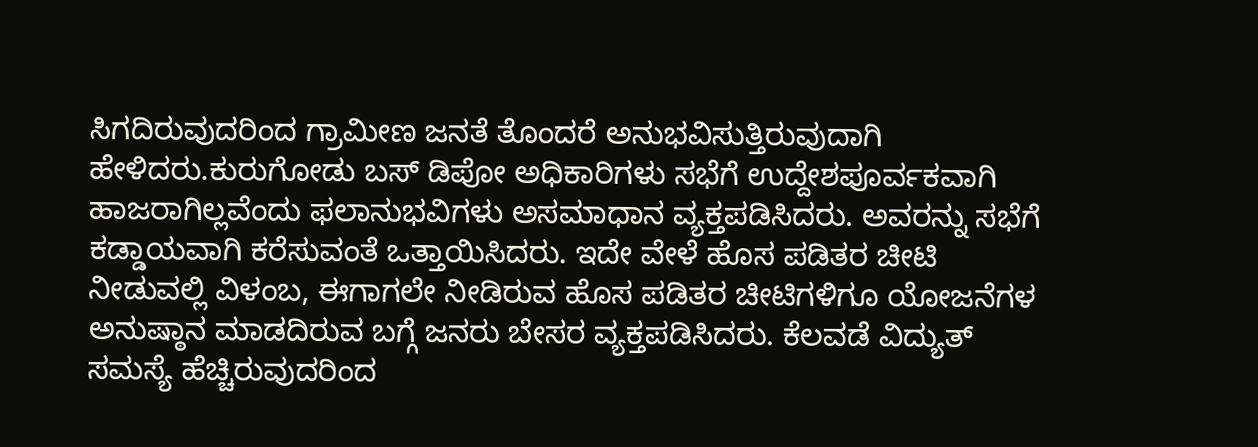ಸಿಗದಿರುವುದರಿಂದ ಗ್ರಾಮೀಣ ಜನತೆ ತೊಂದರೆ ಅನುಭವಿಸುತ್ತಿರುವುದಾಗಿ ಹೇಳಿದರು.ಕುರುಗೋಡು ಬಸ್ ಡಿಪೋ ಅಧಿಕಾರಿಗಳು ಸಭೆಗೆ ಉದ್ದೇಶಪೂರ್ವಕವಾಗಿ ಹಾಜರಾಗಿಲ್ಲವೆಂದು ಫಲಾನುಭವಿಗಳು ಅಸಮಾಧಾನ ವ್ಯಕ್ತಪಡಿಸಿದರು. ಅವರನ್ನು ಸಭೆಗೆ ಕಡ್ಡಾಯವಾಗಿ ಕರೆಸುವಂತೆ ಒತ್ತಾಯಿಸಿದರು. ಇದೇ ವೇಳೆ ಹೊಸ ಪಡಿತರ ಚೀಟಿ ನೀಡುವಲ್ಲಿ ವಿಳಂಬ, ಈಗಾಗಲೇ ನೀಡಿರುವ ಹೊಸ ಪಡಿತರ ಚೀಟಿಗಳಿಗೂ ಯೋಜನೆಗಳ ಅನುಷ್ಠಾನ ಮಾಡದಿರುವ ಬಗ್ಗೆ ಜನರು ಬೇಸರ ವ್ಯಕ್ತಪಡಿಸಿದರು. ಕೆಲವಡೆ ವಿದ್ಯುತ್ ಸಮಸ್ಯೆ ಹೆಚ್ಚಿರುವುದರಿಂದ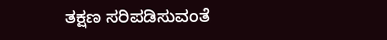ತಕ್ಷಣ ಸರಿಪಡಿಸುವಂತೆ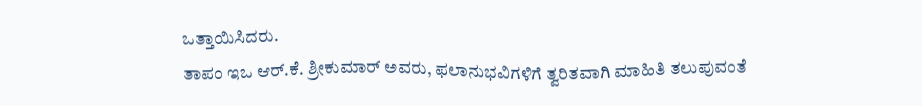ಒತ್ತಾಯಿಸಿದರು.
ತಾಪಂ ಇಒ ಆರ್.ಕೆ. ಶ್ರೀಕುಮಾರ್ ಅವರು, ಫಲಾನುಭವಿಗಳಿಗೆ ತ್ವರಿತವಾಗಿ ಮಾಹಿತಿ ತಲುಪುವಂತೆ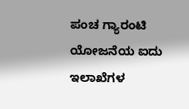ಪಂಚ ಗ್ಯಾರಂಟಿ ಯೋಜನೆಯ ಐದು ಇಲಾಖೆಗಳ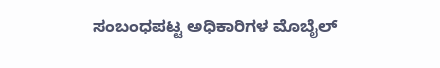ಸಂಬಂಧಪಟ್ಟ ಅಧಿಕಾರಿಗಳ ಮೊಬೈಲ್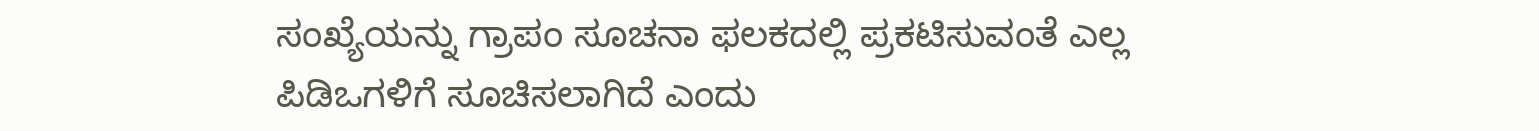ಸಂಖ್ಯೆಯನ್ನು ಗ್ರಾಪಂ ಸೂಚನಾ ಫಲಕದಲ್ಲಿ ಪ್ರಕಟಿಸುವಂತೆ ಎಲ್ಲ ಪಿಡಿಒಗಳಿಗೆ ಸೂಚಿಸಲಾಗಿದೆ ಎಂದು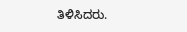ತಿಳಿಸಿದರು.